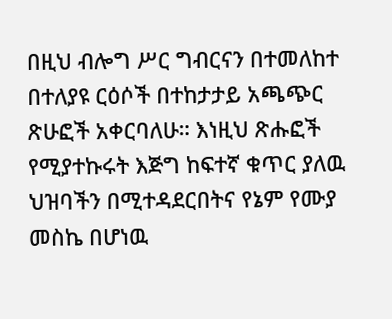በዚህ ብሎግ ሥር ግብርናን በተመለከተ በተለያዩ ርዕሶች በተከታታይ አጫጭር ጽሁፎች አቀርባለሁ። እነዚህ ጽሑፎች የሚያተኩሩት እጅግ ከፍተኛ ቁጥር ያለዉ ህዝባችን በሚተዳደርበትና የኔም የሙያ መስኬ በሆነዉ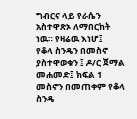ግብርና ላይ የራሴን አስተዋጽኦ ለማበርከት ነዉ። የዛሬዉ እነሆ፤
የቆላ ስንዴን በመስኖ ያስተዋወቁን ፤ ዶ/ር ጀማል መሐመድ፤ ክፍል 1
መስኖን በመጠቀም የቆላ ስንዴ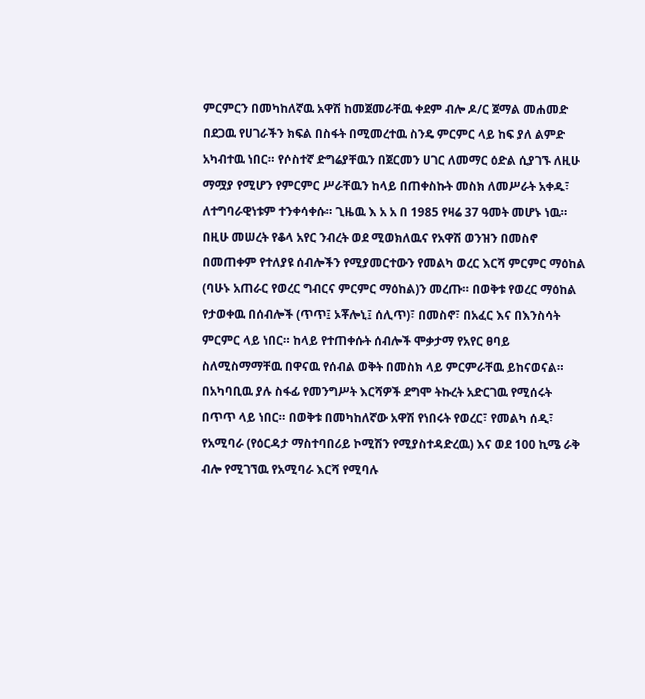ምርምርን በመካከለኛዉ አዋሽ ከመጀመራቸዉ ቀደም ብሎ ዶ/ር ጀማል መሐመድ በደጋዉ የሀገራችን ክፍል በስፋት በሚመረተዉ ስንዴ ምርምር ላይ ከፍ ያለ ልምድ አካብተዉ ነበር። የሶስተኛ ድግሬያቸዉን በጀርመን ሀገር ለመማር ዕድል ሲያገኙ ለዚሁ ማሟያ የሚሆን የምርምር ሥራቸዉን ከላይ በጠቀስኩት መስክ ለመሥራት አቀዱ፣ ለተግባራዊነቱም ተንቀሳቀሱ። ጊዜዉ እ አ አ በ 1985 የዛሬ 37 ዓመት መሆኑ ነዉ።
በዚሁ መሠረት የቆላ አየር ንብረት ወደ ሚወክለዉና የአዋሽ ወንዝን በመስኖ በመጠቀም የተለያዩ ሰብሎችን የሚያመርተውን የመልካ ወረር እርሻ ምርምር ማዕከል (ባሁኑ አጠራር የወረር ግብርና ምርምር ማዕከል)ን መረጡ። በወቅቱ የወረር ማዕከል የታወቀዉ በሰብሎች (ጥጥ፤ ኦቾሎኒ፤ ሰሊጥ)፣ በመስኖ፣ በአፈር እና በእንስሳት ምርምር ላይ ነበር። ከላይ የተጠቀሱት ሰብሎች ሞቃታማ የአየር ፀባይ ስለሚስማማቸዉ በዋናዉ የሰብል ወቅት በመስክ ላይ ምርምራቸዉ ይከናወናል። በአካባቢዉ ያሉ ስፋፊ የመንግሥት እርሻዎች ደግሞ ትኩረት አድርገዉ የሚሰሩት በጥጥ ላይ ነበር። በወቅቱ በመካከለኛው አዋሽ የነበሩት የወረር፣ የመልካ ሰዲ፣ የአሚባራ (የዕርዳታ ማስተባበሪይ ኮሚሽን የሚያስተዳድረዉ) እና ወደ 100 ኪሜ ራቅ ብሎ የሚገኘዉ የአሚባራ እርሻ የሚባሉ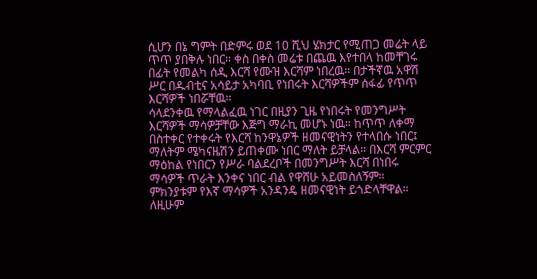ሲሆን በኔ ግምት በድምሩ ወደ 10 ሺህ ሄክታር የሚጠጋ መሬት ላይ ጥጥ ያበቅሉ ነበር። ቀስ በቀስ መሬቱ በጨዉ እየተበላ ከመቸገሩ በፊት የመልካ ሰዲ እርሻ የሙዝ እርሻም ነበረዉ። በታችኛዉ አዋሽ ሥር በዱብቲና አሳይታ አካባቢ የነበሩት እርሻዎችም ሰፋፊ የጥጥ እርሻዎች ነበሯቸዉ።
ሳላደንቀዉ የማላልፈዉ ነገር በዚያን ጊዜ የነበሩት የመንግሥት እርሻዎች ማሳዎቻቸው እጅግ ማራኪ መሆኑ ነዉ። ከጥጥ ለቀማ በስተቀር የተቀሩት የእርሻ ከንዋኔዎች ዘመናዊነትን የተላበሱ ነበር፤ ማለትም ሜካናዜሽን ይጠቀሙ ነበር ማለት ይቻላል። በእርሻ ምርምር ማዕከል የነበርን የሥራ ባልደረቦች በመንግሥት እርሻ በነበሩ ማሳዎች ጥራት እንቀና ነበር ብል የዋሸሁ አይመስለኝም። ምክንያቱም የእኛ ማሳዎች አንዳንዴ ዘመናዊነት ይጎድላቸዋል። ለዚሁም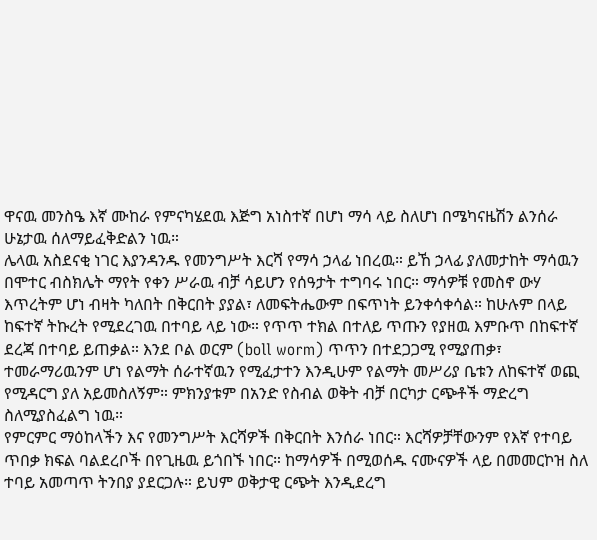ዋናዉ መንስዔ እኛ ሙከራ የምናካሄደዉ እጅግ አነስተኛ በሆነ ማሳ ላይ ስለሆነ በሜካናዜሽን ልንሰራ ሁኔታዉ ሰለማይፈቅድልን ነዉ።
ሌላዉ አስደናቂ ነገር እያንዳንዱ የመንግሥት እርሻ የማሳ ኃላፊ ነበረዉ። ይኸ ኃላፊ ያለመታከት ማሳዉን በሞተር ብስክሌት ማየት የቀን ሥራዉ ብቻ ሳይሆን የሰዓታት ተግባሩ ነበር። ማሳዎቹ የመስኖ ውሃ እጥረትም ሆነ ብዛት ካለበት በቅርበት ያያል፣ ለመፍትሔውም በፍጥነት ይንቀሳቀሳል። ከሁሉም በላይ ከፍተኛ ትኩረት የሚደረገዉ በተባይ ላይ ነው። የጥጥ ተክል በተለይ ጥጡን የያዘዉ እምቡጥ በከፍተኛ ደረጃ በተባይ ይጠቃል። እንደ ቦል ወርም (boll worm) ጥጥን በተደጋጋሚ የሚያጠቃ፣ ተመራማሪዉንም ሆነ የልማት ሰራተኛዉን የሚፈታተን እንዲሁም የልማት መሥሪያ ቤቱን ለከፍተኛ ወጪ የሚዳርግ ያለ አይመስለኝም። ምክንያቱም በአንድ የስብል ወቅት ብቻ በርካታ ርጭቶች ማድረግ ስለሚያስፈልግ ነዉ።
የምርምር ማዕከላችን እና የመንግሥት እርሻዎች በቅርበት እንሰራ ነበር። እርሻዎቻቸውንም የእኛ የተባይ ጥበቃ ክፍል ባልደረቦች በየጊዜዉ ይጎበኙ ነበር። ከማሳዎች በሚወሰዱ ናሙናዎች ላይ በመመርኮዝ ስለ ተባይ አመጣጥ ትንበያ ያደርጋሉ። ይህም ወቅታዊ ርጭት እንዲደረግ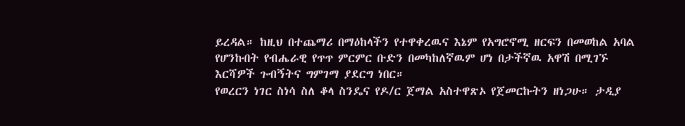ይረዳል። ከዚህ በተጨማሪ በማዕከላችን የተዋቀረዉና እኔም የአግሮኖሚ ዘርፍን በመወከል አባል የሆንኩበት የብሔራዊ የጥጥ ምርምር ቡድን በመካከለኛዉም ሆነ በታችኛዉ አዋሽ በሚገኙ እርሻዎች ጉብኝትና ግምገማ ያደርግ ነበር።
የወረርን ነገር ስነሳ ስለ ቆላ ስንዴና የዶ/ር ጀማል አስተዋጽኦ የጀመርኩትን ዘነጋሁ። ታዲያ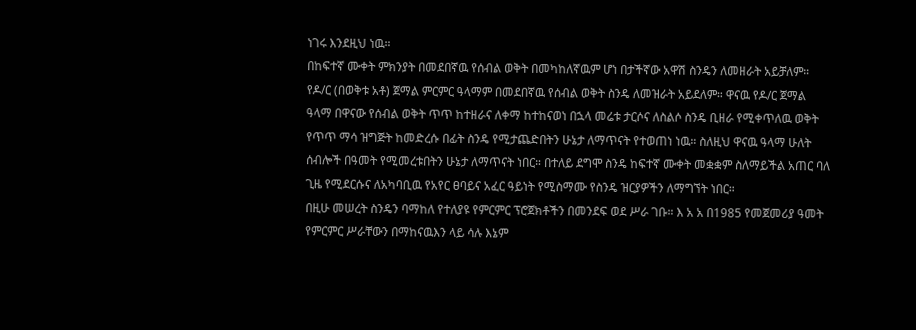ነገሩ እንደዚህ ነዉ።
በከፍተኛ ሙቀት ምክንያት በመደበኛዉ የሰብል ወቅት በመካከለኛዉም ሆነ በታችኛው አዋሽ ስንዴን ለመዘራት አይቻለም። የዶ/ር (በወቅቱ አቶ) ጀማል ምርምር ዓላማም በመደበኛዉ የሰብል ወቅት ስንዴ ለመዝራት አይደለም። ዋናዉ የዶ/ር ጀማል ዓላማ በዋናው የሰብል ወቅት ጥጥ ከተዘራና ለቀማ ከተከናወነ በኋላ መሬቱ ታርሶና ለስልሶ ስንዴ ቢዘራ የሚቀጥለዉ ወቅት የጥጥ ማሳ ዝግጅት ከመድረሱ በፊት ስንዴ የሚታጨድበትን ሁኔታ ለማጥናት የተወጠነ ነዉ። ስለዚህ ዋናዉ ዓላማ ሁለት ሰብሎች በዓመት የሚመረቱበትን ሁኔታ ለማጥናት ነበር። በተለይ ደግሞ ስንዴ ከፍተኛ ሙቀት መቋቋም ስለማይችል አጠር ባለ ጊዜ የሚደርሱና ለአካባቢዉ የአየር ፀባይና አፈር ዓይነት የሚስማሙ የስንዴ ዝርያዎችን ለማግኘት ነበር።
በዚሁ መሠረት ስንዴን ባማከለ የተለያዩ የምርምር ፕሮጀክቶችን በመንደፍ ወደ ሥራ ገቡ። እ አ አ በ1985 የመጀመሪያ ዓመት የምርምር ሥራቸውን በማከናዉእን ላይ ሳሉ እኔም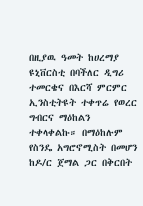በዚያዉ ዓመት ከሀረማያ ዩኒቨርስቲ በባችለር ዲግሪ ተመርቄና በእርሻ ምርምር ኢንስቲትዩት ተቀጥሬ የወረር ግብርና ማዕከልን ተቀላቀልኩ። በማዕከሉም የስንዴ አግሮኖሚስት በመሆን ከዶ/ር ጀማል ጋር በቅርበት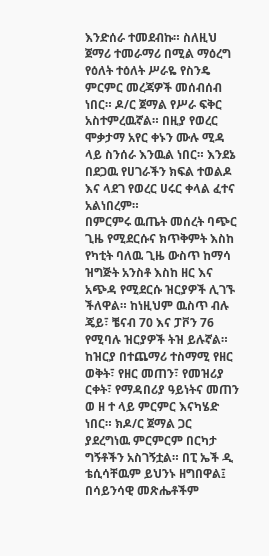እንድሰራ ተመደብኩ። ስለዚህ ጀማሪ ተመራማሪ በሚል ማዕረግ የዕለት ተዕለት ሥራዬ የስንዴ ምርምር መረጃዎች መሰብሰብ ነበር። ዶ/ር ጀማል የሥራ ፍቅር አስተምረዉኛል። በዚያ የወረር ሞቃታማ አየር ቀኑን ሙሉ ሚዳ ላይ ስንሰራ እንዉል ነበር። እንደኔ በደጋዉ የሀገራችን ክፍል ተወልዶ እና ላደገ የወረር ሀሩር ቀላል ፈተና አልነበረም።
በምርምሩ ዉጤት መሰረት ባጭር ጊዜ የሚደርሱና ክጥቅምት እስከ የካቲት ባለዉ ጊዜ ውስጥ ከማሳ ዝግጅት አንስቶ እስከ ዘር እና አጭዳ የሚደርሱ ዝርያዎች ሊገኙ ችለዋል። ከነዚህም ዉስጥ ብሉ ጄይ፣ ቼናብ 70 እና ፓቮን 76 የሚባሉ ዝርያዎች ትዝ ይሉኛል። ከዝርያ በተጨማሪ ተስማሚ የዘር ወቅት፣ የዘር መጠን፣ የመዝሪያ ርቀት፣ የማዳበሪያ ዓይነትና መጠን ወ ዘ ተ ላይ ምርምር እናካሄድ ነበር። ክዶ/ር ጀማል ጋር ያደረግነዉ ምርምርም በርካታ ግኝቶችን አስገኝቷል። በፒ ኤች ዲ ቴሲሳቸዉም ይህንኑ ዘግበዋል፤ በሳይንሳዊ መጽሔቶችም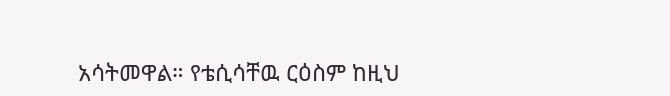አሳትመዋል። የቴሲሳቸዉ ርዕስም ከዚህ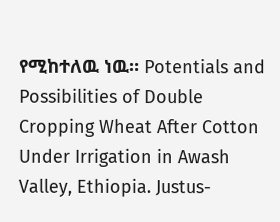የሚከተለዉ ነዉ። Potentials and Possibilities of Double Cropping Wheat After Cotton Under Irrigation in Awash Valley, Ethiopia. Justus-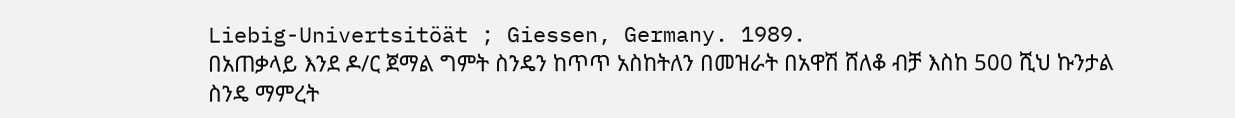Liebig-Univertsitöät ; Giessen, Germany. 1989.
በአጠቃላይ እንደ ዶ/ር ጀማል ግምት ስንዴን ከጥጥ አስከትለን በመዝራት በአዋሽ ሸለቆ ብቻ እስከ 500 ሺህ ኩንታል ስንዴ ማምረት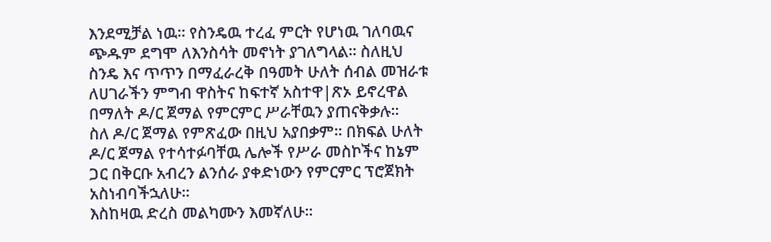እንደሚቻል ነዉ። የስንዴዉ ተረፈ ምርት የሆነዉ ገለባዉና ጭዱም ደግሞ ለእንስሳት መኖነት ያገለግላል። ስለዚህ ስንዴ እና ጥጥን በማፈራረቅ በዓመት ሁለት ሰብል መዝራቱ ለሀገራችን ምግብ ዋስትና ከፍተኛ አስተዋ|ጽኦ ይኖረዋል በማለት ዶ/ር ጀማል የምርምር ሥራቸዉን ያጠናቅቃሉ።
ስለ ዶ/ር ጀማል የምጽፈው በዚህ አያበቃም። በክፍል ሁለት ዶ/ር ጀማል የተሳተፉባቸዉ ሌሎች የሥራ መስኮችና ከኔም ጋር በቅርቡ አብረን ልንሰራ ያቀድነውን የምርምር ፕሮጀክት አስነብባችኋለሁ።
እስከዛዉ ድረስ መልካሙን እመኛለሁ።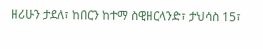ዘሪሁን ታደለ፣ ከበርን ከተማ ስዊዘርላንድ፣ ታህሳስ 15፣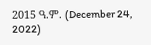2015 ዓ.ም. (December 24, 2022)